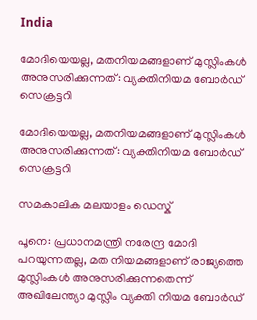India

മോദിയെയല്ല, മതനിയമങ്ങളാണ് മുസ്ലിംകള്‍ അനുസരിക്കുന്നത്: വ്യക്തിനിയമ ബോര്‍ഡ് സെക്രട്ടറി

മോദിയെയല്ല, മതനിയമങ്ങളാണ് മുസ്ലിംകള്‍ അനുസരിക്കുന്നത്: വ്യക്തിനിയമ ബോര്‍ഡ് സെക്രട്ടറി

സമകാലിക മലയാളം ഡെസ്ക്

പൂനെ: പ്രധാനമന്ത്രി നരേന്ദ്ര മോദി പറയുന്നതല്ല, മത നിയമങ്ങളാണ് രാജ്യത്തെ മുസ്ലിംകള്‍ അനുസരിക്കുന്നതെന്ന് അഖിലേന്ത്യാ മുസ്ലിം വ്യക്തി നിയമ ബോര്‍ഡ്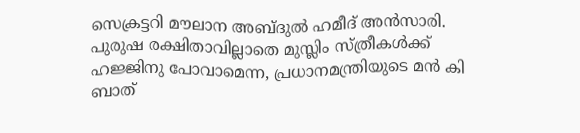സെക്രട്ടറി മൗലാന അബ്ദുല്‍ ഹമീദ് അന്‍സാരി. പുരുഷ രക്ഷിതാവില്ലാതെ മുസ്ലിം സ്ത്രീകള്‍ക്ക് ഹജ്ജിനു പോവാമെന്ന, പ്രധാനമന്ത്രിയുടെ മന്‍ കി ബാത്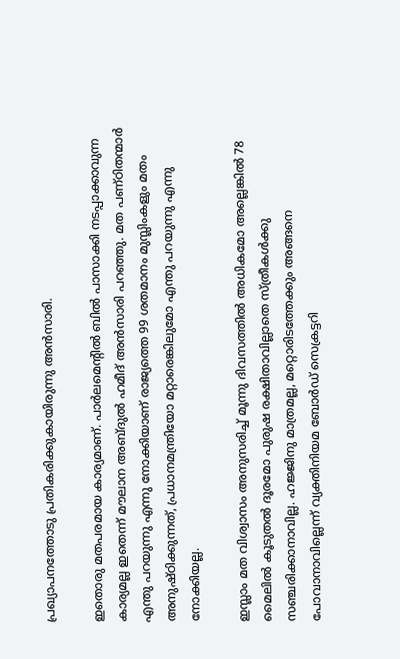പ്രഖ്യാപനത്തോടു പ്രതികരിക്കുകായിരുന്നു അന്‍സാരി.

ഇതൊരു മതപരമായ കാര്യമാണ്. പാര്‍ലമെന്റില്‍ ബില്‍ പാസാക്കി നടപ്പാക്കാവുന്ന കാര്യമല്ല ഇതെന്ന് മൗലാന അബ്ദുല്‍ ഹമീദ് അന്‍സാരി പറഞ്ഞു. മത പണ്ഠിതന്മാര്‍ എന്തു പറയുന്നു എന്നു നോക്കിയാണ് രാജ്യത്തെ 99 ശതമാനം മുസ്ലിംകളും മതം അനുഷ്ഠിക്കുന്നത്, പ്രധാനമന്ത്രിയോ മറ്റാരെങ്കിലുമോ എന്തു പറയുന്നു എന്നു നോക്കിയല്ല.

ഇസ്ലാം മത വിശ്വാസം അനുസരിച്ച് മൂന്നു ദിവസത്തില്‍ അധികമോ അല്ലെങ്കില്‍ 78 മൈലില്‍ കൂടുതല്‍ ദൂരമോ പുരുഷ രക്ഷിതാവില്ലാതെ സ്ത്രീകള്‍ക്കു സഞ്ചരിക്കാനാവില്ല. ഹജ്ജിനു മാത്രമല്ല, മറ്റൊരിടത്തേക്കും അങ്ങനെ പോവാനാവില്ലെന്ന് വ്യക്തിനിയമ ബോര്‍ഡ് സെക്രട്ടറി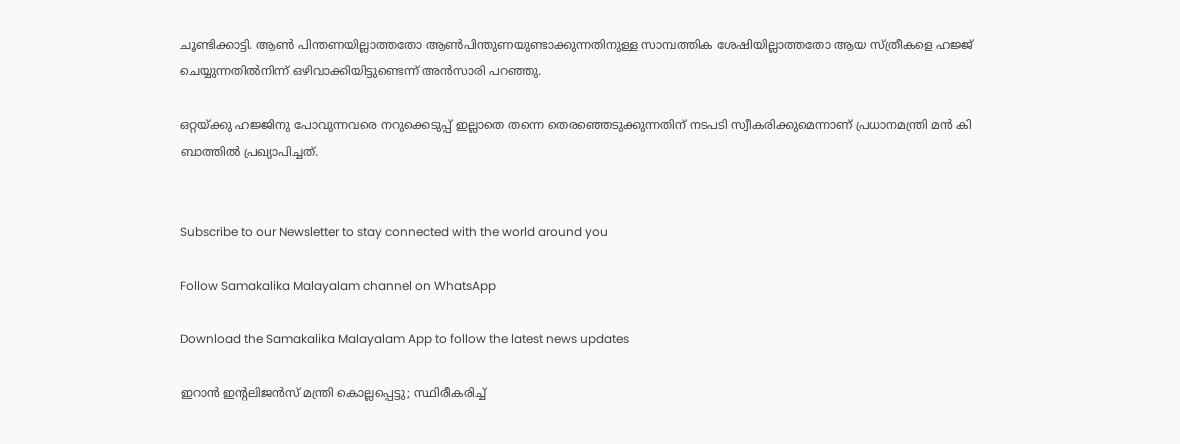ചൂണ്ടിക്കാട്ടി. ആണ്‍ പിന്തണയില്ലാത്തതോ ആണ്‍പിന്തുണയുണ്ടാക്കുന്നതിനുള്ള സാമ്പത്തിക ശേഷിയില്ലാത്തതോ ആയ സ്ത്രീകളെ ഹജ്ജ് ചെയ്യുന്നതില്‍നിന്ന് ഒഴിവാക്കിയിട്ടുണ്ടെന്ന് അന്‍സാരി പറഞ്ഞു.

ഒറ്റയ്ക്കു ഹജ്ജിനു പോവുന്നവരെ നറുക്കെടുപ്പ് ഇല്ലാതെ തന്നെ തെരഞ്ഞെടുക്കുന്നതിന് നടപടി സ്വീകരിക്കുമെന്നാണ് പ്രധാനമന്ത്രി മന്‍ കി ബാത്തില്‍ പ്രഖ്യാപിച്ചത്.


Subscribe to our Newsletter to stay connected with the world around you

Follow Samakalika Malayalam channel on WhatsApp

Download the Samakalika Malayalam App to follow the latest news updates

ഇറാന്‍ ഇന്റലിജന്‍സ് മന്ത്രി കൊല്ലപ്പെട്ടു; സ്ഥിരീകരിച്ച്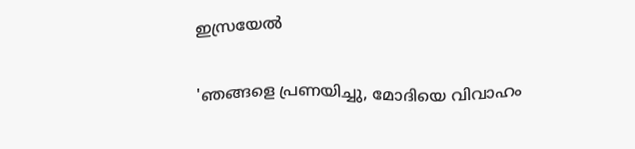ഇസ്രയേല്‍

'ഞങ്ങളെ പ്രണയിച്ചു, മോദിയെ വിവാഹം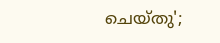ചെയ്തു';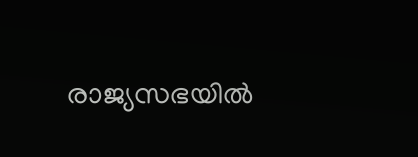രാജ്യസഭയില്‍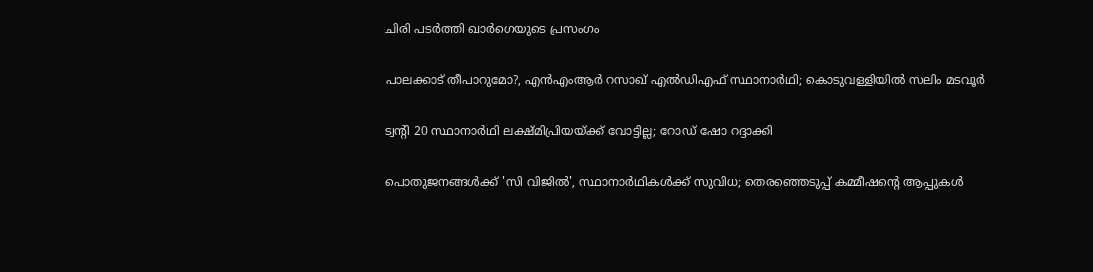ചിരി പടര്‍ത്തി ഖാര്‍ഗെയുടെ പ്രസംഗം

പാലക്കാട് തീപാറുമോ?, എന്‍എംആര്‍ റസാഖ് എല്‍ഡിഎഫ് സ്ഥാനാര്‍ഥി; കൊടുവള്ളിയില്‍ സലിം മടവൂര്‍

ട്വന്റി 20 സ്ഥാനാർഥി ലക്ഷ്മിപ്രിയയ്ക്ക് വോട്ടില്ല; റോഡ് ഷോ റദ്ദാക്കി

പൊതുജനങ്ങള്‍ക്ക് 'സി വിജില്‍', സ്ഥാനാര്‍ഥികള്‍ക്ക് സുവിധ; തെരഞ്ഞെടുപ്പ് കമ്മീഷന്റെ ആപ്പുകള്‍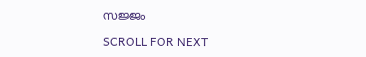സജ്ജം

SCROLL FOR NEXT